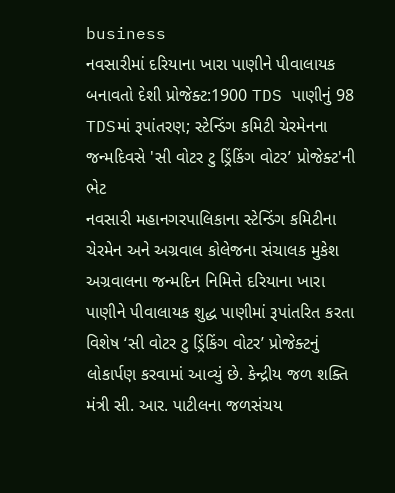business
નવસારીમાં દરિયાના ખારા પાણીને પીવાલાયક બનાવતો દેશી પ્રોજેક્ટ:1900 TDS પાણીનું 98 TDSમાં રૂપાંતરણ; સ્ટેન્ડિંગ કમિટી ચેરમેનના જન્મદિવસે 'સી વોટર ટુ ડ્રિંકિંગ વોટર’ પ્રોજેક્ટ'ની ભેટ
નવસારી મહાનગરપાલિકાના સ્ટેન્ડિંગ કમિટીના ચેરમેન અને અગ્રવાલ કોલેજના સંચાલક મુકેશ અગ્રવાલના જન્મદિન નિમિત્તે દરિયાના ખારા પાણીને પીવાલાયક શુદ્ધ પાણીમાં રૂપાંતરિત કરતા વિશેષ ‘સી વોટર ટુ ડ્રિંકિંગ વોટર’ પ્રોજેક્ટનું લોકાર્પણ કરવામાં આવ્યું છે. કેન્દ્રીય જળ શક્તિ મંત્રી સી. આર. પાટીલના જળસંચય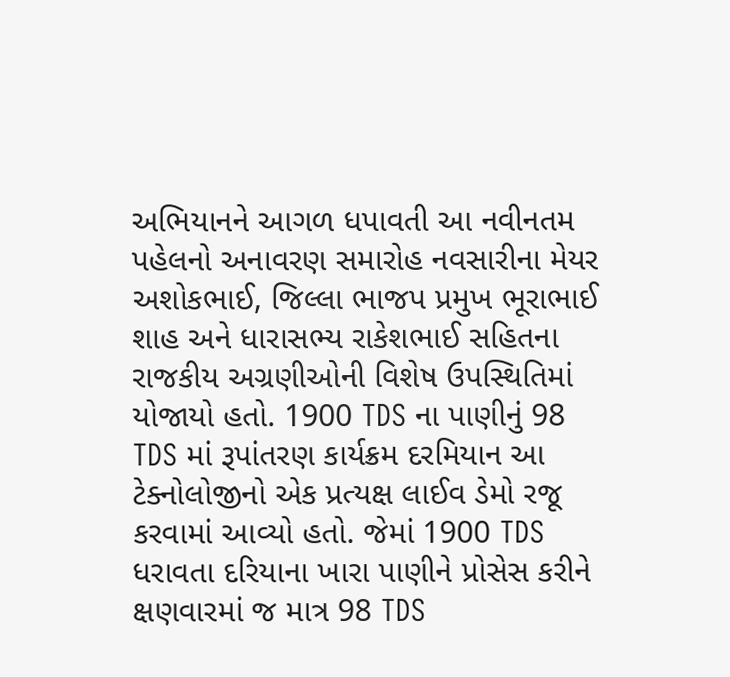અભિયાનને આગળ ધપાવતી આ નવીનતમ પહેલનો અનાવરણ સમારોહ નવસારીના મેયર અશોકભાઈ, જિલ્લા ભાજપ પ્રમુખ ભૂરાભાઈ શાહ અને ધારાસભ્ય રાકેશભાઈ સહિતના રાજકીય અગ્રણીઓની વિશેષ ઉપસ્થિતિમાં યોજાયો હતો. 1900 TDS ના પાણીનું 98 TDS માં રૂપાંતરણ કાર્યક્રમ દરમિયાન આ ટેક્નોલોજીનો એક પ્રત્યક્ષ લાઈવ ડેમો રજૂ કરવામાં આવ્યો હતો. જેમાં 1900 TDS ધરાવતા દરિયાના ખારા પાણીને પ્રોસેસ કરીને ક્ષણવારમાં જ માત્ર 98 TDS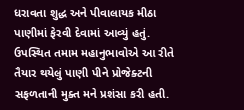ધરાવતા શુદ્ધ અને પીવાલાયક મીઠા પાણીમાં ફેરવી દેવામાં આવ્યું હતું. ઉપસ્થિત તમામ મહાનુભાવોએ આ રીતે તૈયાર થયેલું પાણી પીને પ્રોજેક્ટની સફળતાની મુક્ત મને પ્રશંસા કરી હતી.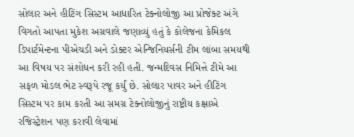સોલાર અને હીટિંગ સિસ્ટમ આધારિત ટેક્નોલોજી આ પ્રોજેક્ટ અંગે વિગતો આપતા મુકેશ અગ્રવાલે જણાવ્યું હતું કે કોલેજના કેમિકલ ડિપાર્ટમેન્ટના પીએચડી અને ડોક્ટર એન્જિનિયર્સની ટીમ લાંબા સમયથી આ વિષય પર સંશોધન કરી રહી હતી. જન્મદિવસ નિમિત્તે ટીમે આ સફળ મોડલ ભેટ સ્વરૂપે રજૂ કર્યું છે. સોલાર પાવર અને હીટિંગ સિસ્ટમ પર કામ કરતી આ સમગ્ર ટેક્નોલોજીનું રાષ્ટ્રીય કક્ષાએ રજિસ્ટ્રેશન પણ કરાવી લેવામાં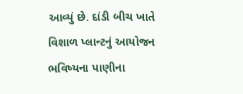આવ્યું છે. દાંડી બીચ ખાતે વિશાળ પ્લાન્ટનું આયોજન ભવિષ્યના પાણીના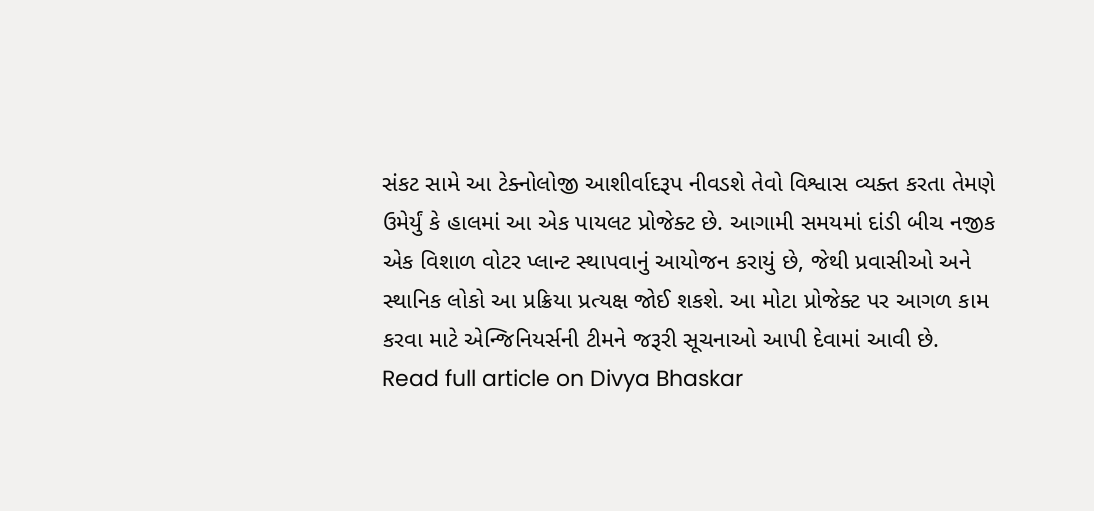સંકટ સામે આ ટેક્નોલોજી આશીર્વાદરૂપ નીવડશે તેવો વિશ્વાસ વ્યક્ત કરતા તેમણે ઉમેર્યું કે હાલમાં આ એક પાયલટ પ્રોજેક્ટ છે. આગામી સમયમાં દાંડી બીચ નજીક એક વિશાળ વોટર પ્લાન્ટ સ્થાપવાનું આયોજન કરાયું છે, જેથી પ્રવાસીઓ અને સ્થાનિક લોકો આ પ્રક્રિયા પ્રત્યક્ષ જોઈ શકશે. આ મોટા પ્રોજેક્ટ પર આગળ કામ કરવા માટે એન્જિનિયર્સની ટીમને જરૂરી સૂચનાઓ આપી દેવામાં આવી છે.
Read full article on Divya Bhaskar